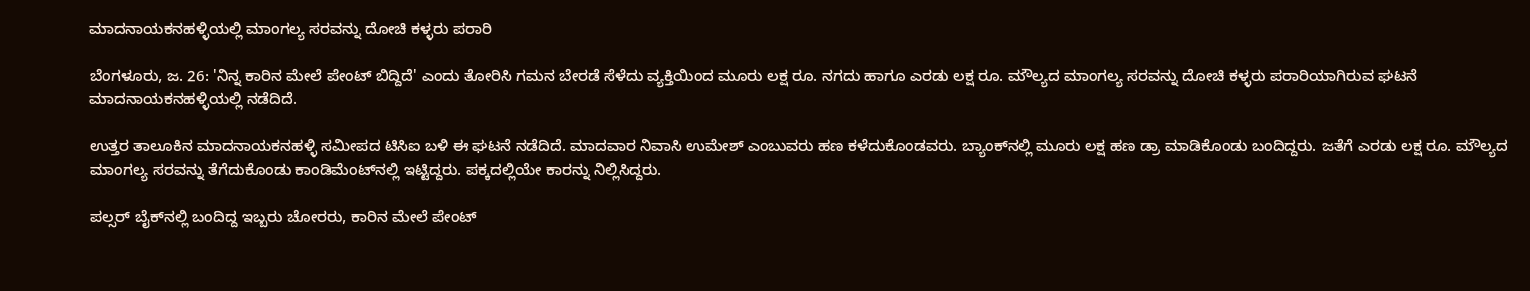ಮಾದನಾಯಕನಹಳ್ಳಿಯಲ್ಲಿ ಮಾಂಗಲ್ಯ ಸರವನ್ನು ದೋಚಿ ಕಳ್ಳರು ಪರಾರಿ

ಬೆಂಗಳೂರು, ಜ. 26: 'ನಿನ್ನ ಕಾರಿನ ಮೇಲೆ ಪೇಂಟ್ ಬಿದ್ದಿದೆ' ಎಂದು ತೋರಿಸಿ ಗಮನ ಬೇರಡೆ ಸೆಳೆದು ವ್ಯಕ್ತಿಯಿಂದ ಮೂರು ಲಕ್ಷ ರೂ. ನಗದು ಹಾಗೂ ಎರಡು ಲಕ್ಷ ರೂ. ಮೌಲ್ಯದ ಮಾಂಗಲ್ಯ ಸರವನ್ನು ದೋಚಿ ಕಳ್ಳರು ಪರಾರಿಯಾಗಿರುವ ಘಟನೆ ಮಾದನಾಯಕನಹಳ್ಳಿಯಲ್ಲಿ ನಡೆದಿದೆ.

ಉತ್ತರ ತಾಲೂಕಿನ ಮಾದನಾಯಕನಹಳ್ಳಿ ಸಮೀಪದ ಟಿಸಿಐ ಬಳಿ ಈ ಘಟನೆ ನಡೆದಿದೆ. ಮಾದವಾರ ನಿವಾಸಿ ಉಮೇಶ್ ಎಂಬುವರು ಹಣ ಕಳೆದುಕೊಂಡವರು. ಬ್ಯಾಂಕ್‌ನಲ್ಲಿ ಮೂರು ಲಕ್ಷ ಹಣ ಡ್ರಾ ಮಾಡಿಕೊಂಡು ಬಂದಿದ್ದರು. ಜತೆಗೆ ಎರಡು ಲಕ್ಷ ರೂ. ಮೌಲ್ಯದ ಮಾಂಗಲ್ಯ ಸರವನ್ನು ತೆಗೆದುಕೊಂಡು ಕಾಂಡಿಮೆಂಟ್‌ನಲ್ಲಿ ಇಟ್ಟಿದ್ದರು. ಪಕ್ಕದಲ್ಲಿಯೇ ಕಾರನ್ನು ನಿಲ್ಲಿಸಿದ್ದರು.

ಪಲ್ಸರ್ ಬೈಕ್‌ನಲ್ಲಿ ಬಂದಿದ್ದ ಇಬ್ಬರು ಚೋರರು, ಕಾರಿನ ಮೇಲೆ ಪೇಂಟ್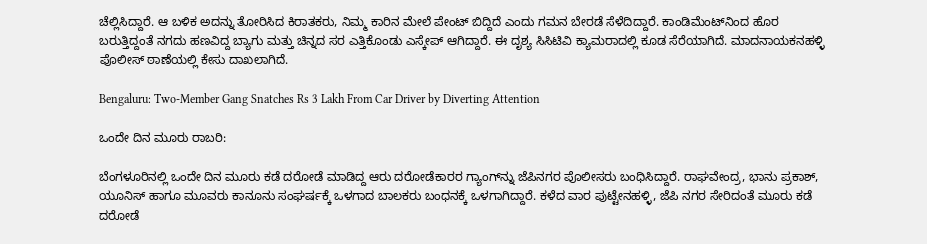ಚೆಲ್ಲಿಸಿದ್ದಾರೆ. ಆ ಬಳಿಕ ಅದನ್ನು ತೋರಿಸಿದ ಕಿರಾತಕರು, ನಿಮ್ಮ ಕಾರಿನ ಮೇಲೆ ಪೇಂಟ್ ಬಿದ್ದಿದೆ ಎಂದು ಗಮನ ಬೇರಡೆ ಸೆಳೆದಿದ್ದಾರೆ. ಕಾಂಡಿಮೆಂಟ್‌ನಿಂದ ಹೊರ ಬರುತ್ತಿದ್ದಂತೆ ನಗದು ಹಣವಿದ್ದ ಬ್ಯಾಗು ಮತ್ತು ಚಿನ್ನದ ಸರ ಎತ್ತಿಕೊಂಡು ಎಸ್ಕೇಪ್ ಆಗಿದ್ದಾರೆ. ಈ ದೃಶ್ಯ ಸಿಸಿಟಿವಿ ಕ್ಯಾಮರಾದಲ್ಲಿ ಕೂಡ ಸೆರೆಯಾಗಿದೆ. ಮಾದನಾಯಕನಹಳ್ಳಿ ಪೊಲೀಸ್ ಠಾಣೆಯಲ್ಲಿ ಕೇಸು ದಾಖಲಾಗಿದೆ.

Bengaluru: Two-Member Gang Snatches Rs 3 Lakh From Car Driver by Diverting Attention

ಒಂದೇ ದಿನ ಮೂರು ರಾಬರಿ:

ಬೆಂಗಳೂರಿನಲ್ಲಿ ಒಂದೇ ದಿನ ಮೂರು ಕಡೆ ದರೋಡೆ ಮಾಡಿದ್ದ ಆರು ದರೋಡೆಕಾರರ ಗ್ಯಾಂಗ್‌ನ್ನು ಜೆಪಿನಗರ ಪೊಲೀಸರು ಬಂಧಿಸಿದ್ದಾರೆ. ರಾಘವೇಂದ್ರ, ಭಾನು ಪ್ರಕಾಶ್, ಯೂನಿಸ್ ಹಾಗೂ ಮೂವರು ಕಾನೂನು ಸಂಘರ್ಷಕ್ಕೆ ಒಳಗಾದ ಬಾಲಕರು ಬಂಧನಕ್ಕೆ ಒಳಗಾಗಿದ್ದಾರೆ. ಕಳೆದ ವಾರ ಪುಟ್ಟೇನಹಳ್ಳಿ, ಜೆಪಿ ನಗರ ಸೇರಿದಂತೆ ಮೂರು ಕಡೆ ದರೋಡೆ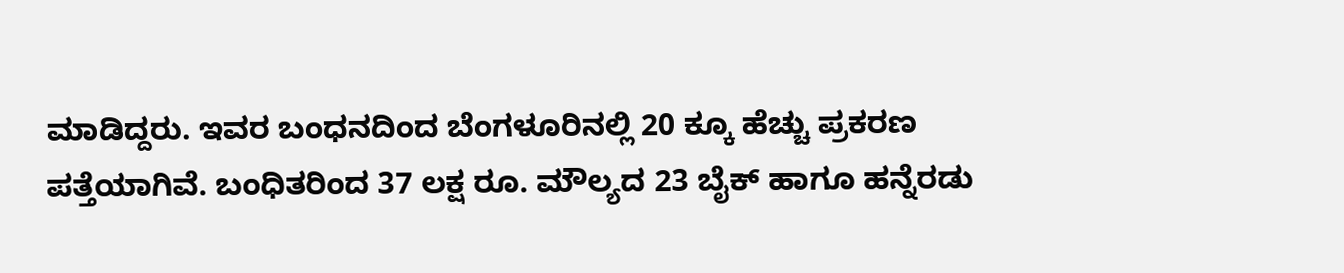ಮಾಡಿದ್ದರು. ಇವರ ಬಂಧನದಿಂದ ಬೆಂಗಳೂರಿನಲ್ಲಿ 20 ಕ್ಕೂ ಹೆಚ್ಚು ಪ್ರಕರಣ ಪತ್ತೆಯಾಗಿವೆ. ಬಂಧಿತರಿಂದ 37 ಲಕ್ಷ ರೂ. ಮೌಲ್ಯದ 23 ಬೈಕ್ ಹಾಗೂ ಹನ್ನೆರಡು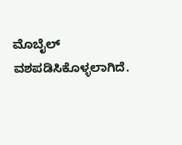ಮೊಬೈಲ್ ವಶಪಡಿಸಿಕೊಳ್ಳಲಾಗಿದೆ.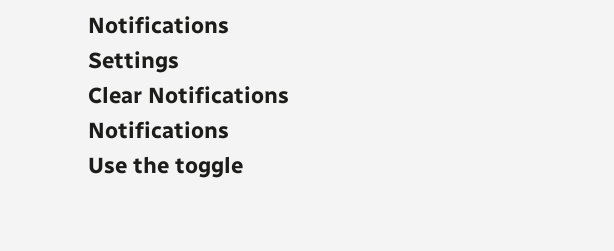Notifications
Settings
Clear Notifications
Notifications
Use the toggle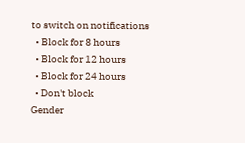to switch on notifications
  • Block for 8 hours
  • Block for 12 hours
  • Block for 24 hours
  • Don't block
Gender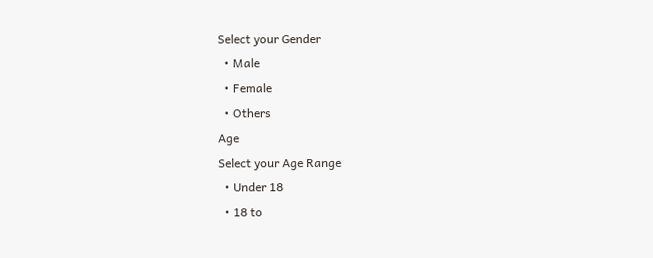Select your Gender
  • Male
  • Female
  • Others
Age
Select your Age Range
  • Under 18
  • 18 to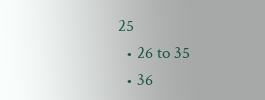25
  • 26 to 35
  • 36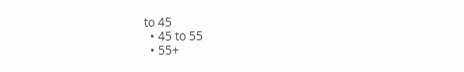to 45
  • 45 to 55
  • 55+